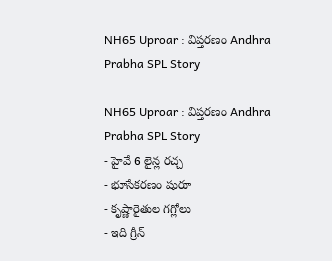NH65 Uproar : విప్తరణం Andhra Prabha SPL Story

NH65 Uproar : విప్తరణం Andhra Prabha SPL Story
- హైవే 6 లైన్ల రచ్చ
- భూసేకరణం షురూ
- కృష్ణారైతుల గగ్లోలు
- ఇది గ్రీన్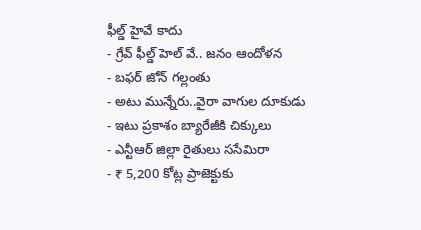ఫీల్డ్ హైవే కాదు
- గ్రేవ్ ఫీల్డ్ హెల్ వే.. జనం ఆందోళన
- బఫర్ జోన్ గల్లంతు
- అటు మున్నేరు..వైరా వాగుల దూకుడు
- ఇటు ప్రకాశం బ్యారేజీకి చిక్కులు
- ఎన్టీఆర్ జిల్లా రైతులు ససేమిరా
- ₹ 5,200 కోట్ల ప్రాజెక్టుకు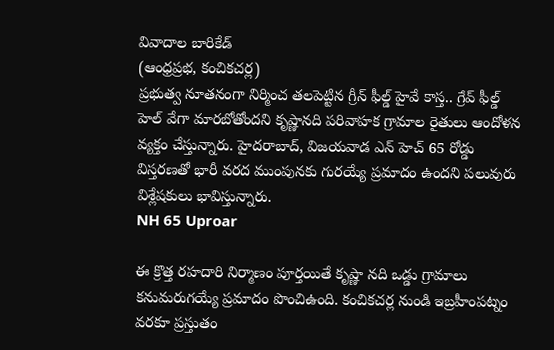వివాదాల బారికేడ్
(ఆంధ్రప్రభ, కంచికచర్ల)
ప్రభుత్వ నూతనంగా నిర్మించ తలపెట్టిన గ్రీన్ ఫీల్డ్ హైవే కాస్త.. గ్రేవ్ ఫీల్డ్ హెల్ వేగా మారబోతోందని కృష్ణానది పరివాహక గ్రామాల రైతులు ఆందోళన వ్యక్తం చేస్తున్నారు. హైదరాబాద్, విజయవాడ ఎన్ హెచ్ 65 రోడ్డు విస్తరణతో భారీ వరద ముంపునకు గురయ్యే ప్రమాదం ఉందని పలువురు విశ్లేషకులు భావిస్తున్నారు.
NH 65 Uproar

ఈ క్రొత్త రహదారి నిర్మాణం పూర్తయితే కృష్ణా నది ఒడ్డు గ్రామాలు కనుమరుగయ్యే ప్రమాదం పొంచిఉంది. కంచికచర్ల నుండి ఇబ్రహీంపట్నం వరకూ ప్రస్తుతం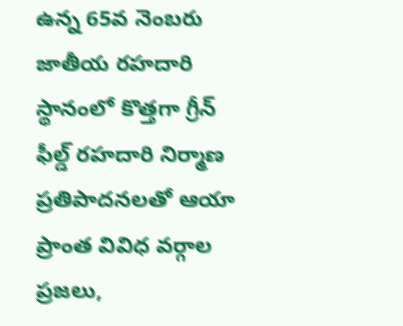ఉన్న 65వ నెంబరు జాతీయ రహదారి స్థానంలో కొత్తగా గ్రీన్ ఫీల్డ్ రహదారి నిర్మాణ ప్రతిపాదనలతో ఆయా ప్రాంత వివిధ వర్గాల ప్రజలు,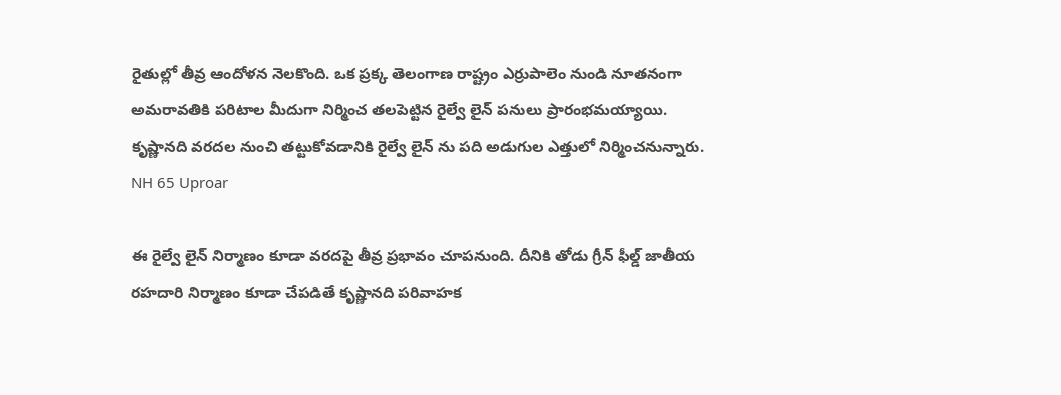రైతుల్లో తీవ్ర ఆందోళన నెలకొంది. ఒక ప్రక్క తెలంగాణ రాష్ట్రం ఎర్రుపాలెం నుండి నూతనంగా అమరావతికి పరిటాల మీదుగా నిర్మించ తలపెట్టిన రైల్వే లైన్ పనులు ప్రారంభమయ్యాయి. కృష్ణానది వరదల నుంచి తట్టుకోవడానికి రైల్వే లైన్ ను పది అడుగుల ఎత్తులో నిర్మించనున్నారు.
NH 65 Uproar

ఈ రైల్వే లైన్ నిర్మాణం కూడా వరదపై తీవ్ర ప్రభావం చూపనుంది. దీనికి తోడు గ్రీన్ ఫీల్డ్ జాతీయ రహదారి నిర్మాణం కూడా చేపడితే కృష్ణానది పరివాహక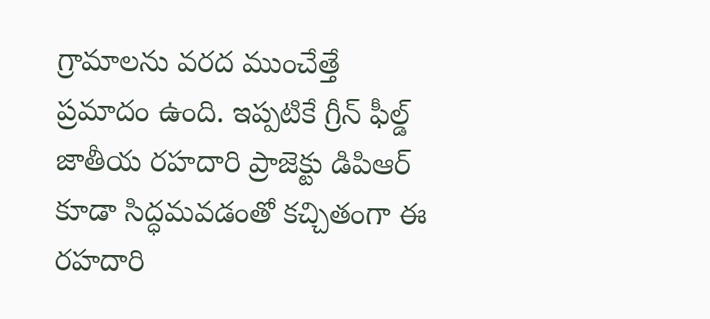గ్రామాలను వరద ముంచేత్తే ప్రమాదం ఉంది. ఇప్పటికే గ్రీన్ ఫీల్డ్ జాతీయ రహదారి ప్రాజెక్టు డిపిఆర్
కూడా సిద్ధమవడంతో కచ్చితంగా ఈ రహదారి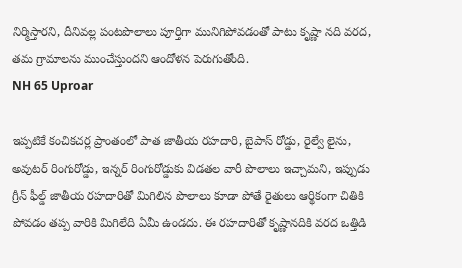నిర్మిస్తారని, దీనివల్ల పంటపొలాలు పూర్తిగా మునిగిపోవడంతో పాటు కృష్ణా నది వరద, తమ గ్రామాలను ముంచేస్తుందని ఆందోళన పెరుగుతోంది.
NH 65 Uproar

ఇప్పటికే కంచికచర్ల ప్రాంతంలో పాత జాతీయ రహదారి, బైపాస్ రోడ్డు, రైల్వే లైను, అవుటర్ రింగురోడ్డు, ఇన్నర్ రింగురోడ్డుకు విడతల వారీ పొలాలు ఇచ్చామని, ఇప్పుడు గ్రీన్ ఫీల్డ్ జాతీయ రహదారితో మిగిలిన పొలాలు కూడా పోతే రైతులు ఆర్థికంగా చితికి పోవడం తప్ప వారికి మిగిలేది ఏమీ ఉండదు. ఈ రహదారితో కృష్ణానదికి వరద ఒత్తిడి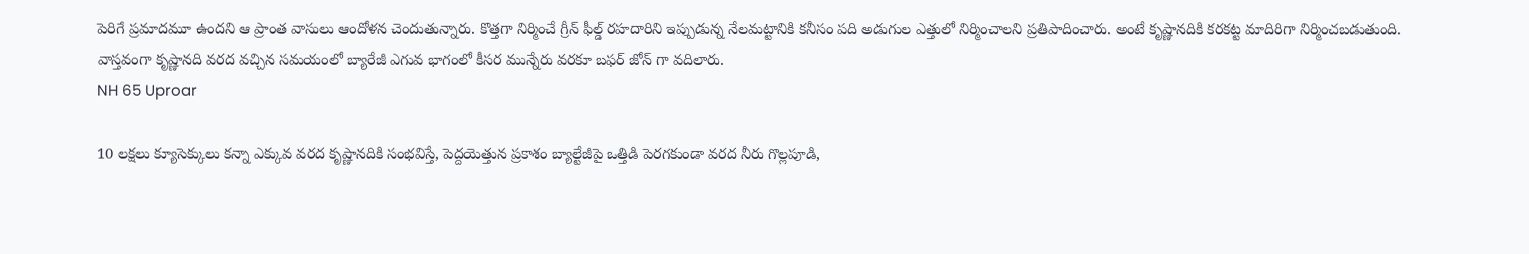పెరిగే ప్రమాదమూ ఉందని ఆ ప్రాంత వాసులు ఆందోళన చెందుతున్నారు. కొత్తగా నిర్మించే గ్రీన్ ఫీల్డ్ రహదారిని ఇప్పుడున్న నేలమట్టానికి కనీసం పది అడుగుల ఎత్తులో నిర్మించాలని ప్రతిపాదించారు. అంటే కృష్ణానదికి కరకట్ట మాదిరిగా నిర్మించబడుతుంది. వాస్తవంగా కృష్ణానది వరద వచ్చిన సమయంలో బ్యారేజీ ఎగువ భాగంలో కీసర మున్నేరు వరకూ బఫర్ జోన్ గా వదిలారు.
NH 65 Uproar

10 లక్షలు క్యూసెక్కులు కన్నా ఎక్కువ వరద కృష్ణానదికి సంభవిస్తే, పెద్దయెత్తున ప్రకాశం బ్యాల్టేజీపై ఒత్తిడి పెరగకుండా వరద నీరు గొల్లపూడి,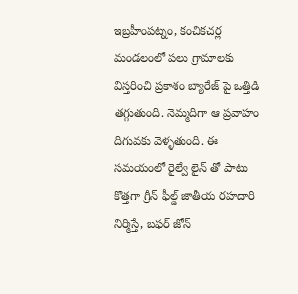ఇబ్రహీంపట్నం, కంచికచర్ల మండలంలో పలు గ్రామాలకు విస్తరించి ప్రకాశం బ్యారేజ్ పై ఒత్తిడి తగ్గుతుంది. నెమ్మదిగా ఆ ప్రవాహం దిగువకు వెళ్ళతుంది. ఈ సమయంలో రైల్వే లైన్ తో పాటు కొత్తగా గ్రీన్ ఫీల్డ్ జాతీయ రహదారి నిర్మిస్తే, బఫర్ జోన్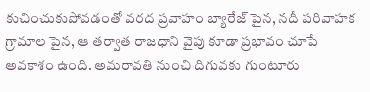కుచించుకుపోవడంతో వరద ప్రవాహం బ్యారేజ్ పైన, నదీ పరివాహక గ్రామాల పైన, ఆ తర్వాత రాజధాని వైపు కూడా ప్రభావం చూపే అవకాశం ఉంది. అమరావతి నుంచి దిగువకు గుంటూరు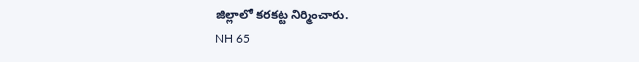జిల్లాలో కరకట్ట నిర్మించారు.
NH 65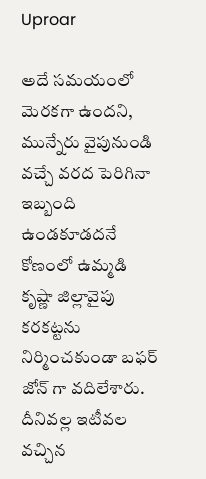Uproar

అదే సమయంలో మెరకగా ఉందని, మున్నేరు వైపునుండి వచ్చే వరద పెరిగినా ఇబ్బంది ఉండకూడదనే కోణంలో ఉమ్మడి కృష్ణా జిల్లావైపు కరకట్టను నిర్మించకుండా బఫర్ జోన్ గా వదిలేశారు. దీనివల్ల ఇటీవల వచ్చిన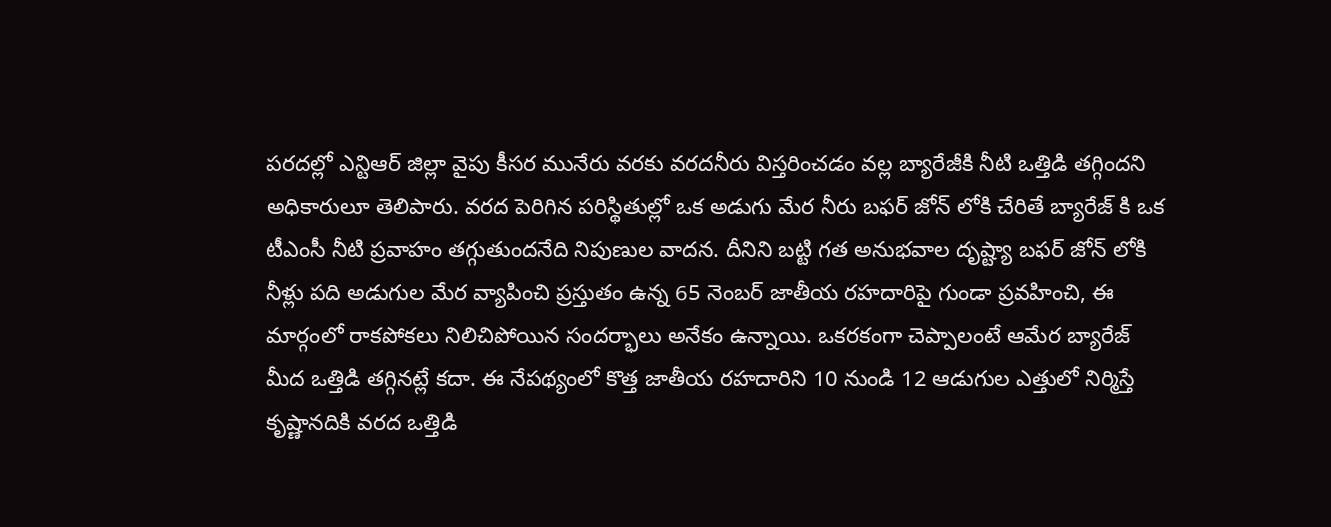పరదల్లో ఎన్టిఆర్ జిల్లా వైపు కీసర మునేరు వరకు వరదనీరు విస్తరించడం వల్ల బ్యారేజీకి నీటి ఒత్తిడి తగ్గిందని అధికారులూ తెలిపారు. వరద పెరిగిన పరిస్థితుల్లో ఒక అడుగు మేర నీరు బఫర్ జోన్ లోకి చేరితే బ్యారేజ్ కి ఒక టీఎంసీ నీటి ప్రవాహం తగ్గుతుందనేది నిపుణుల వాదన. దీనిని బట్టి గత అనుభవాల దృష్ట్యా బఫర్ జోన్ లోకి నీళ్లు పది అడుగుల మేర వ్యాపించి ప్రస్తుతం ఉన్న 65 నెంబర్ జాతీయ రహదారిపై గుండా ప్రవహించి, ఈ మార్గంలో రాకపోకలు నిలిచిపోయిన సందర్భాలు అనేకం ఉన్నాయి. ఒకరకంగా చెప్పాలంటే ఆమేర బ్యారేజ్ మీద ఒత్తిడి తగ్గినట్లే కదా. ఈ నేపథ్యంలో కొత్త జాతీయ రహదారిని 10 నుండి 12 ఆడుగుల ఎత్తులో నిర్మిస్తే కృష్ణానదికి వరద ఒత్తిడి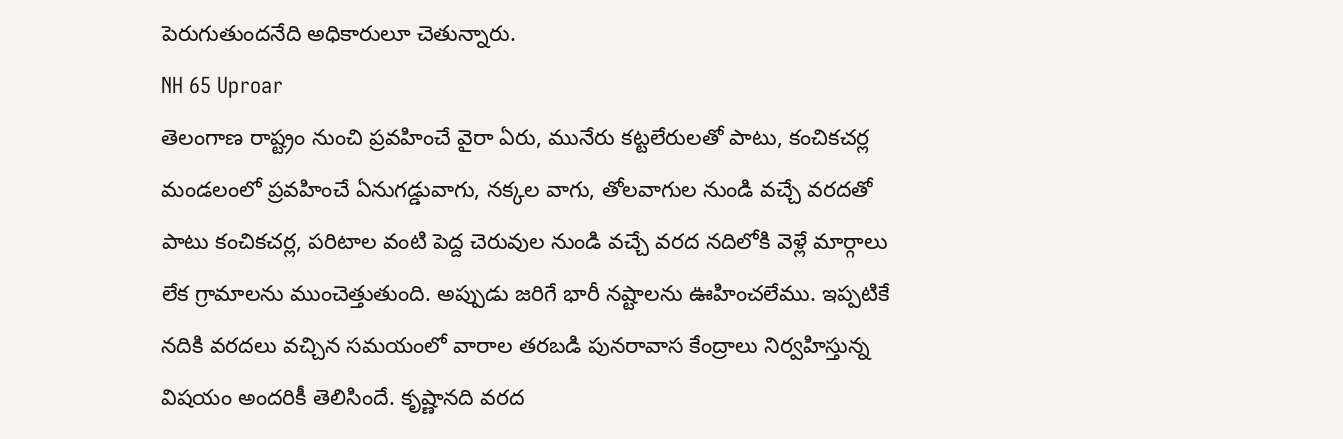పెరుగుతుందనేది అధికారులూ చెతున్నారు.
NH 65 Uproar
తెలంగాణ రాష్ట్రం నుంచి ప్రవహించే వైరా ఏరు, మునేరు కట్టలేరులతో పాటు, కంచికచర్ల మండలంలో ప్రవహించే ఏనుగడ్డువాగు, నక్కల వాగు, తోలవాగుల నుండి వచ్చే వరదతో పాటు కంచికచర్ల, పరిటాల వంటి పెద్ద చెరువుల నుండి వచ్చే వరద నదిలోకి వెళ్లే మార్గాలు లేక గ్రామాలను ముంచెత్తుతుంది. అప్పుడు జరిగే భారీ నష్టాలను ఊహించలేము. ఇప్పటికే నదికి వరదలు వచ్చిన సమయంలో వారాల తరబడి పునరావాస కేంద్రాలు నిర్వహిస్తున్న విషయం అందరికీ తెలిసిందే. కృష్ణానది వరద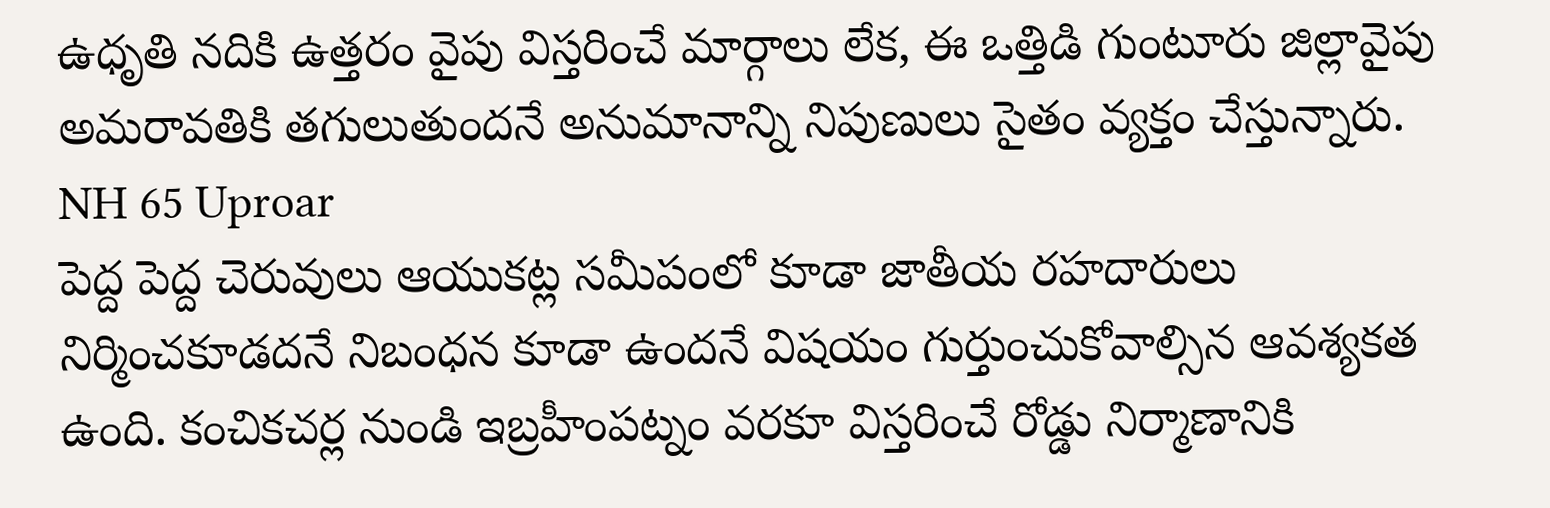ఉధృతి నదికి ఉత్తరం వైపు విస్తరించే మార్గాలు లేక, ఈ ఒత్తిడి గుంటూరు జిల్లావైపు అమరావతికి తగులుతుందనే అనుమానాన్ని నిపుణులు సైతం వ్యక్తం చేస్తున్నారు.
NH 65 Uproar
పెద్ద పెద్ద చెరువులు ఆయుకట్ల సమీపంలో కూడా జాతీయ రహదారులు నిర్మించకూడదనే నిబంధన కూడా ఉందనే విషయం గుర్తుంచుకోవాల్సిన ఆవశ్యకత ఉంది. కంచికచర్ల నుండి ఇబ్రహీంపట్నం వరకూ విస్తరించే రోడ్డు నిర్మాణానికి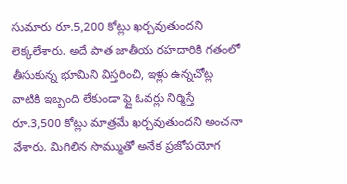సుమారు రూ.5,200 కోట్లు ఖర్చవుతుందని లెక్కలేశారు. అదే పాత జాతీయ రహదారికి గతంలో తీసుకున్న భూమిని విస్తరించి, ఇళ్లు ఉన్నచోట్ల వాటికి ఇబ్బంది లేకుండా ఫ్లై ఓవర్లు నిర్మిస్తే రూ.3,500 కోట్లు మాత్రమే ఖర్చవుతుందని అంచనా వేశారు. మిగిలిన సొమ్ముతో అనేక ప్రజోపయోగ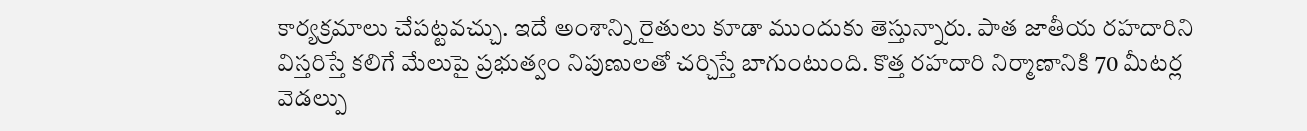కార్యక్రమాలు చేపట్టవచ్చు. ఇదే అంశాన్ని రైతులు కూడా ముందుకు తెస్తున్నారు. పాత జాతీయ రహదారిని విస్తరిస్తే కలిగే మేలుపై ప్రభుత్వం నిపుణులతో చర్చిస్తే బాగుంటుంది. కొత్త రహదారి నిర్మాణానికి 70 మీటర్ల వెడల్పు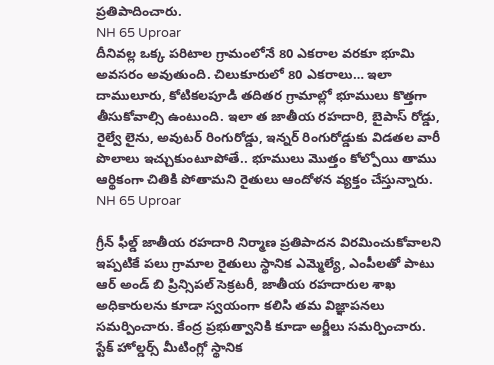ప్రతిపాదించారు.
NH 65 Uproar
దీనివల్ల ఒక్క పరిటాల గ్రామంలోనే 80 ఎకరాల వరకూ భూమి అవసరం అవుతుంది. చిలుకూరులో 80 ఎకరాలు… ఇలా దాములూరు, కోటికలపూడి తదితర గ్రామాల్లో భూములు కొత్తగా తీసుకోవాల్సి ఉంటుంది. ఇలా త జాతీయ రహదారి, బైపాస్ రోడ్డు, రైల్వే లైను, అవుటర్ రింగురోడ్డు, ఇన్నర్ రింగురోడ్డుకు విడతల వారీ పొలాలు ఇచ్చుకుంటూపోతే.. భూములు మొత్తం కోల్పోయి తాము ఆర్థికంగా చితికి పోతామని రైతులు ఆందోళన వ్యక్తం చేస్తున్నారు.
NH 65 Uproar

గ్రీన్ ఫీల్డ్ జాతీయ రహదారి నిర్మాణ ప్రతిపాదన విరమించుకోవాలని ఇప్పటికే పలు గ్రామాల రైతులు స్థానిక ఎమ్మెల్యే, ఎంపీలతో పాటు ఆర్ అండ్ బి ప్రిన్సిపల్ సెక్రటరీ, జాతీయ రహదారుల శాఖ అధికారులను కూడా స్వయంగా కలిసి తమ విజ్ఞాపనలు సమర్పించారు. కేంద్ర ప్రభుత్వానికి కూడా అర్జీలు సమర్పించారు. స్టేక్ హోల్డర్స్ మీటింగ్లో స్థానిక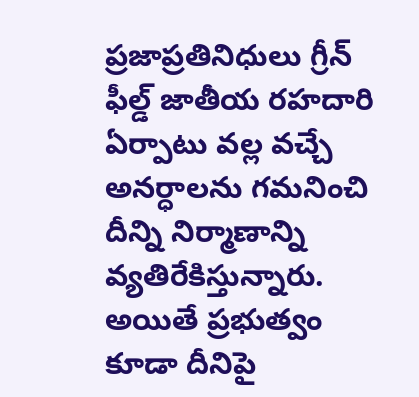ప్రజాప్రతినిధులు గ్రీన్ ఫీల్డ్ జాతీయ రహదారి ఏర్పాటు వల్ల వచ్చే అనర్ధాలను గమనించి దీన్ని నిర్మాణాన్ని వ్యతిరేకిస్తున్నారు. అయితే ప్రభుత్వం కూడా దీనిపై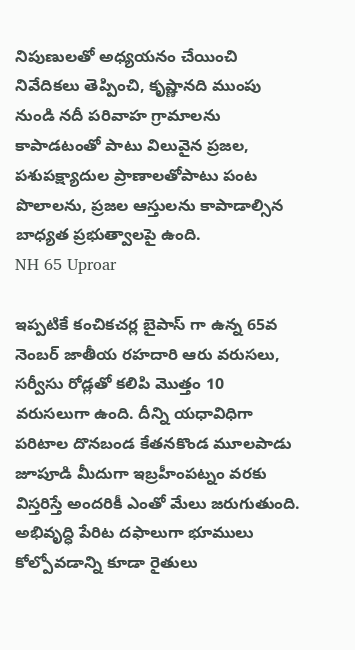నిపుణులతో అధ్యయనం చేయించి నివేదికలు తెప్పించి, కృష్ణానది ముంపు నుండి నదీ పరివాహ గ్రామాలను కాపాడటంతో పాటు విలువైన ప్రజల, పశుపక్ష్యాదుల ప్రాణాలతోపాటు పంట పొలాలను, ప్రజల ఆస్తులను కాపాడాల్సిన బాధ్యత ప్రభుత్వాలపై ఉంది.
NH 65 Uproar

ఇప్పటికే కంచికచర్ల బైపాస్ గా ఉన్న 65వ నెంబర్ జాతీయ రహదారి ఆరు వరుసలు, సర్వీసు రోడ్లతో కలిపి మొత్తం 10 వరుసలుగా ఉంది. దీన్ని యధావిధిగా పరిటాల దొనబండ కేతనకొండ మూలపాడు జూపూడి మీదుగా ఇబ్రహీంపట్నం వరకు విస్తరిస్తే అందరికీ ఎంతో మేలు జరుగుతుంది. అభివృద్ధి పేరిట దఫాలుగా భూములు కోల్పోవడాన్ని కూడా రైతులు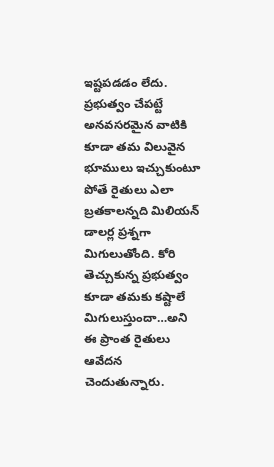ఇష్టపడడం లేదు. ప్రభుత్వం చేపట్టే అనవసరమైన వాటికి కూడా తమ విలువైన భూములు ఇచ్చుకుంటూ పోతే రైతులు ఎలా బ్రతకాలన్నది మిలియన్ డాలర్ల ప్రశ్నగా మిగులుతోంది. కోరి తెచ్చుకున్న ప్రభుత్వం కూడా తమకు కష్టాలే మిగులుస్తుందా…అని ఈ ప్రాంత రైతులు ఆవేదన చెందుతున్నారు.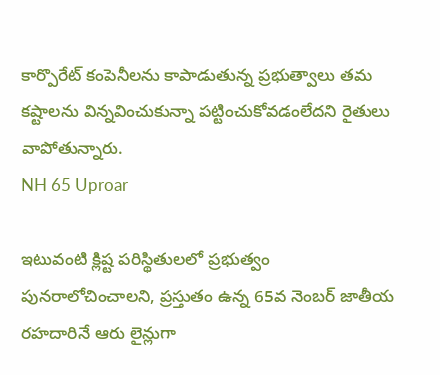కార్పొరేట్ కంపెనీలను కాపాడుతున్న ప్రభుత్వాలు తమ కష్టాలను విన్నవించుకున్నా పట్టించుకోవడంలేదని రైతులు వాపోతున్నారు.
NH 65 Uproar

ఇటువంటి క్లిష్ట పరిస్థితులలో ప్రభుత్వం పునరాలోచించాలని, ప్రస్తుతం ఉన్న 65వ నెంబర్ జాతీయ రహదారినే ఆరు లైన్లుగా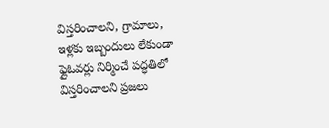విస్తరించాలని, గ్రామాలు, ఇళ్లకు ఇబ్బందులు లేకుండా ఫ్లైఓవర్లు నిర్మించే పద్ధతిలో విస్తరించాలని ప్రజలు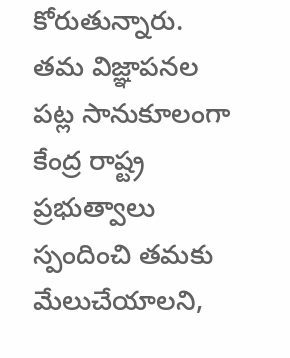కోరుతున్నారు. తమ విజ్ఞాపనల పట్ల సానుకూలంగా కేంద్ర రాష్ట్ర ప్రభుత్వాలు స్పందించి తమకు మేలుచేయాలని,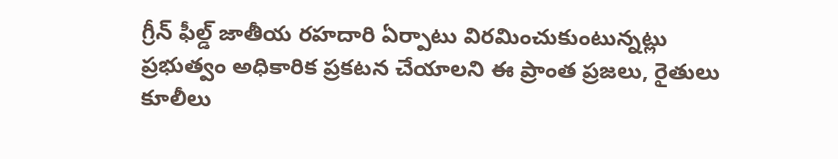గ్రీన్ ఫీల్డ్ జాతీయ రహదారి ఏర్పాటు విరమించుకుంటున్నట్లు ప్రభుత్వం అధికారిక ప్రకటన చేయాలని ఈ ప్రాంత ప్రజలు, రైతులు కూలీలు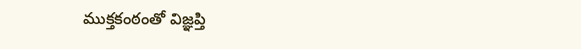ముక్తకంఠంతో విజ్ఞప్తి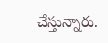చేస్తున్నారు.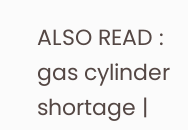ALSO READ : gas cylinder shortage |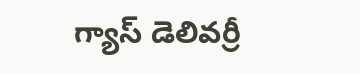గ్యాస్ డెలివర్రీ